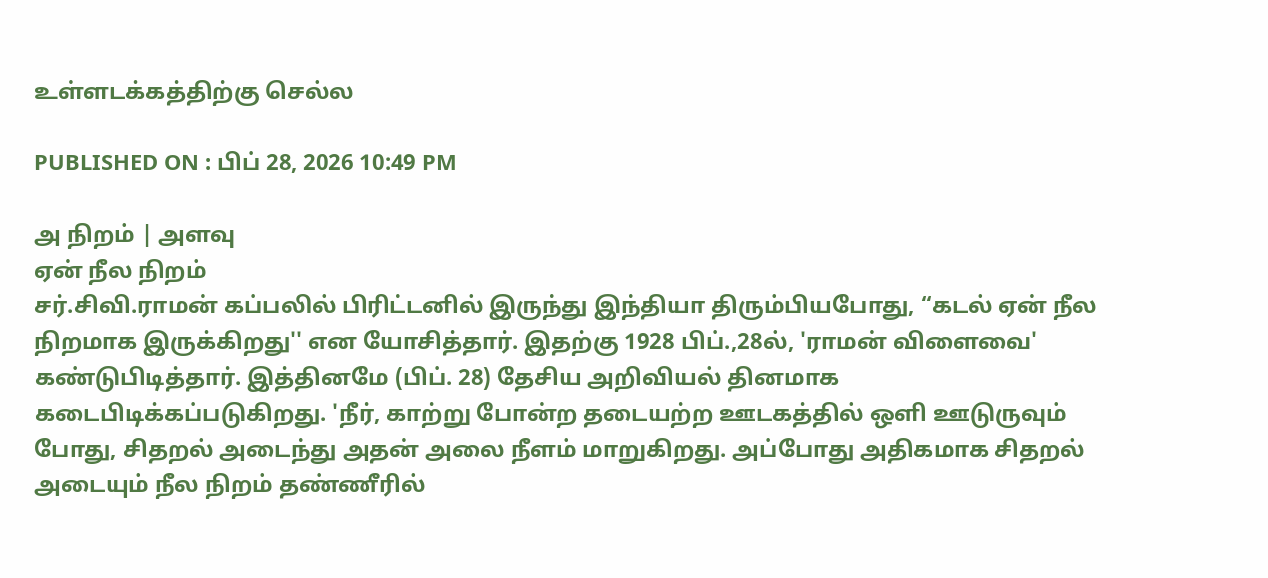உள்ளடக்கத்திற்கு செல்ல

PUBLISHED ON : பிப் 28, 2026 10:49 PM

அ நிறம் | அளவு
ஏன் நீல நிறம்
சர்.சிவி.ராமன் கப்பலில் பிரிட்டனில் இருந்து இந்தியா திரும்பியபோது, “கடல் ஏன் நீல நிறமாக இருக்கிறது'' என யோசித்தார். இதற்கு 1928 பிப்.,28ல், 'ராமன் விளைவை' கண்டுபிடித்தார். இத்தினமே (பிப். 28) தேசிய அறிவியல் தினமாக கடைபிடிக்கப்படுகிறது. 'நீர், காற்று போன்ற தடையற்ற ஊடகத்தில் ஒளி ஊடுருவும் போது, சிதறல் அடைந்து அதன் அலை நீளம் மாறுகிறது. அப்போது அதிகமாக சிதறல் அடையும் நீல நிறம் தண்ணீரில்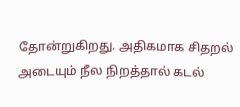தோன்றுகிறது. அதிகமாக சிதறல் அடையும் நீல நிறத்தால் கடல்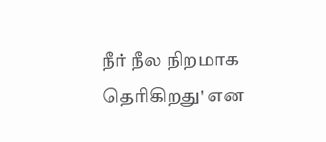நீர் நீல நிறமாக தெரிகிறது' என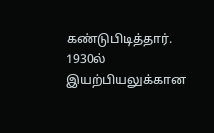கண்டுபிடித்தார். 1930ல் இயற்பியலுக்கான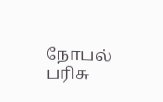நோபல் பரிசு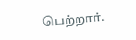பெற்றார்.